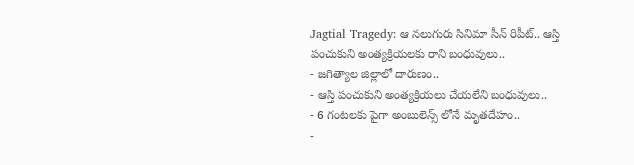Jagtial Tragedy: ఆ నలుగురు సినిమా సీన్ రిపీట్.. ఆస్తి పంచుకుని అంత్యక్రియలకు రాని బంధువులు..
- జగిత్యాల జిల్లాలో దారుణం..
- ఆస్తి పంచుకుని అంత్యక్రియలు చేయలేని బంధువులు..
- 6 గంటలకు పైగా అంబులెన్స్ లోనే మృతదేహం..
-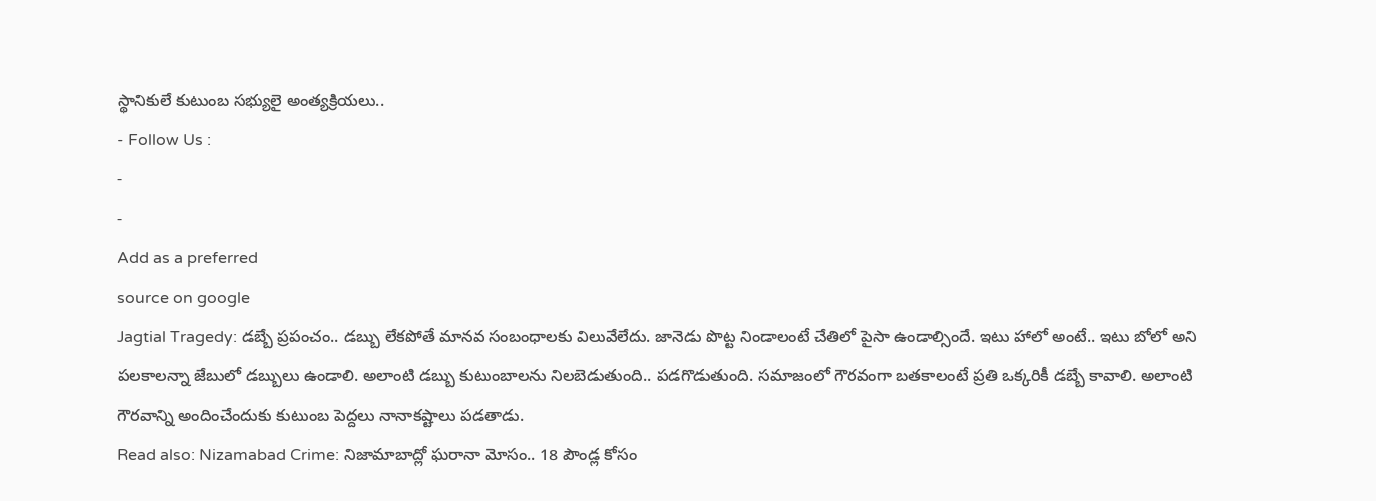స్థానికులే కుటుంబ సభ్యులై అంత్యక్రియలు..
- Follow Us :
-
-
Add as a preferred
source on google
Jagtial Tragedy: డబ్బే ప్రపంచం.. డబ్బు లేకపోతే మానవ సంబంధాలకు విలువేలేదు. జానెడు పొట్ట నిండాలంటే చేతిలో పైసా ఉండాల్సిందే. ఇటు హాలో అంటే.. ఇటు బోలో అని పలకాలన్నా జేబులో డబ్బులు ఉండాలి. అలాంటి డబ్బు కుటుంబాలను నిలబెడుతుంది.. పడగొడుతుంది. సమాజంలో గౌరవంగా బతకాలంటే ప్రతి ఒక్కరికీ డబ్బే కావాలి. అలాంటి గౌరవాన్ని అందించేందుకు కుటుంబ పెద్దలు నానాకష్టాలు పడతాడు.
Read also: Nizamabad Crime: నిజామాబాద్లో ఘరానా మోసం.. 18 పౌండ్ల కోసం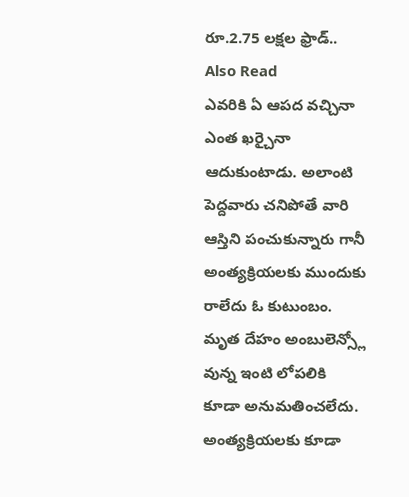రూ.2.75 లక్షల ఫ్రాడ్..
Also Read
ఎవరికి ఏ ఆపద వచ్చినా ఎంత ఖర్చైనా ఆదుకుంటాడు. అలాంటి పెద్దవారు చనిపోతే వారి ఆస్తిని పంచుకున్నారు గానీ అంత్యక్రియలకు ముందుకు రాలేదు ఓ కుటుంబం. మృత దేహం అంబులెన్స్లో వున్న ఇంటి లోపలికి కూడా అనుమతించలేదు. అంత్యక్రియలకు కూడా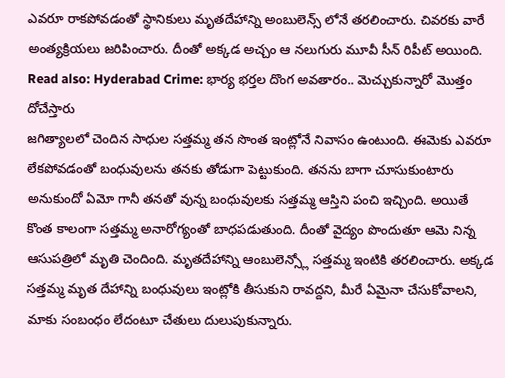ఎవరూ రాకపోవడంతో స్థానికులు మృతదేహాన్ని అంబులెన్స్ లోనే తరలించారు. చివరకు వారే అంత్యక్రియలు జరిపించారు. దీంతో అక్కడ అచ్చం ఆ నలుగురు మూవీ సీన్ రిపీట్ అయింది.
Read also: Hyderabad Crime: భార్య భర్తల దొంగ అవతారం.. మెచ్చుకున్నారో మొత్తం దోచేస్తారు
జగిత్యాలలో చెందిన సాధుల సత్తమ్మ తన సొంత ఇంట్లోనే నివాసం ఉంటుంది. ఈమెకు ఎవరూ లేకపోవడంతో బంధువులను తనకు తోడుగా పెట్టుకుంది. తనను బాగా చూసుకుంటారు అనుకుందో ఏమో గానీ తనతో వున్న బంధువులకు సత్తమ్మ ఆస్తిని పంచి ఇచ్చింది. అయితే కొంత కాలంగా సత్తమ్మ అనారోగ్యంతో బాధపడుతుంది. దీంతో వైద్యం పొందుతూ ఆమె నిన్న ఆసుపత్రిలో మృతి చెందింది. మృతదేహాన్ని ఆంబులెన్స్లో సత్తమ్మ ఇంటికి తరలించారు. అక్కడ సత్తమ్మ మృత దేహాన్ని బంధువులు ఇంట్లోకి తీసుకుని రావద్దని, మీరే ఏమైనా చేసుకోవాలని, మాకు సంబంధం లేదంటూ చేతులు దులుపుకున్నారు.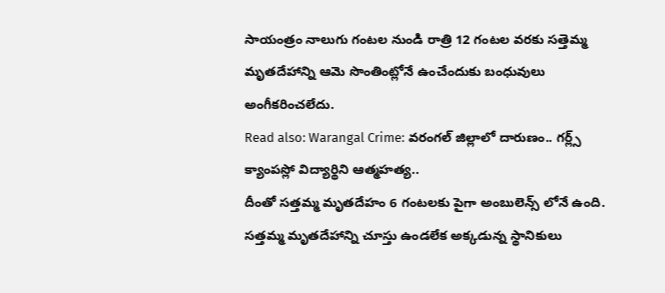సాయంత్రం నాలుగు గంటల నుండి రాత్రి 12 గంటల వరకు సత్తెమ్మ మృతదేహాన్ని ఆమె సొంతింట్లోనే ఉంచేందుకు బంధువులు అంగీకరించలేదు.
Read also: Warangal Crime: వరంగల్ జిల్లాలో దారుణం.. గర్ల్స్ క్యాంపస్లో విద్యార్థిని ఆత్మహత్య..
దీంతో సత్తమ్మ మృతదేహం 6 గంటలకు పైగా అంబులెన్స్ లోనే ఉంది. సత్తమ్మ మృతదేహాన్ని చూస్తు ఉండలేక అక్కడున్న స్థానికులు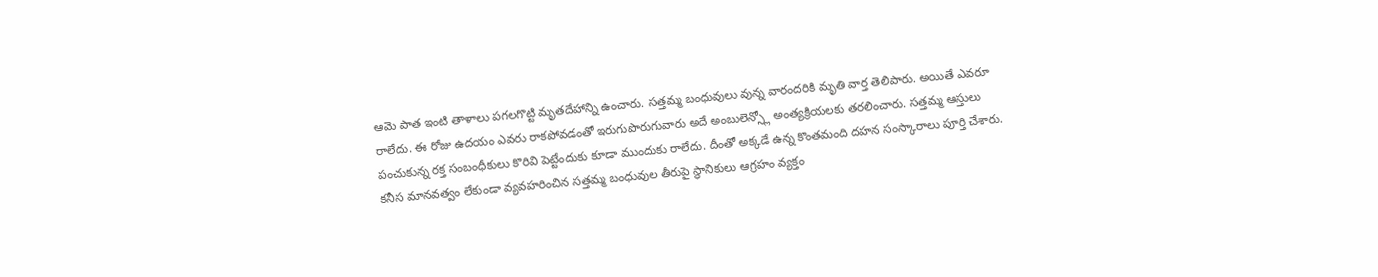ఆమె పాత ఇంటి తాళాలు పగలగొట్టి మృతదేహాన్ని ఉంచారు. సత్తమ్మ బంధువులు వున్న వారందరికి మృతి వార్త తెలిపారు. అయితే ఎవరూ రాలేదు. ఈ రోజు ఉదయం ఎవరు రాకపోవడంతో ఇరుగుపొరుగువారు అదే అంబులెన్స్లో అంత్యక్రియలకు తరలించారు. సత్తమ్మ ఆస్తులు పంచుకున్న రక్త సంబంధీకులు కొరివి పెట్టేందుకు కూడా ముందుకు రాలేదు. దీంతో అక్కడే ఉన్న కొంతమంది దహన సంస్కారాలు పూర్తి చేశారు. కనీస మానవత్వం లేకుండా వ్యవహరించిన సత్తమ్మ బంధువుల తీరుపై స్థానికులు ఆగ్రహం వ్యక్తం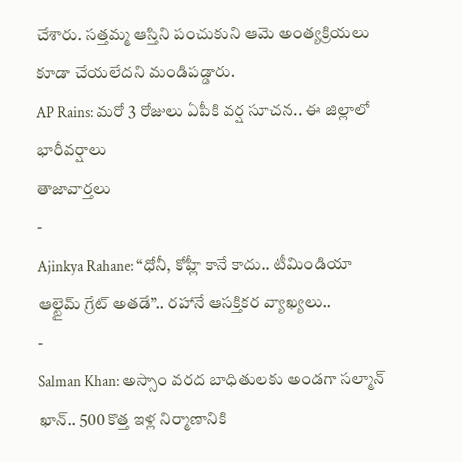చేశారు. సత్తమ్మ ఆస్తిని పంచుకుని ఆమె అంత్యక్రియలు కూడా చేయలేదని మండిపడ్డారు.
AP Rains: మరో 3 రోజులు ఏపీకి వర్ష సూచన.. ఈ జిల్లాలో భారీవర్షాలు
తాజావార్తలు
-
Ajinkya Rahane: “ధోనీ, కోహ్లీ కానే కాదు.. టీమిండియా ఆల్టైమ్ గ్రేట్ అతడే”.. రహానే ఆసక్తికర వ్యాఖ్యలు..
-
Salman Khan: అస్సాం వరద బాధితులకు అండగా సల్మాన్ ఖాన్.. 500 కొత్త ఇళ్ల నిర్మాణానికి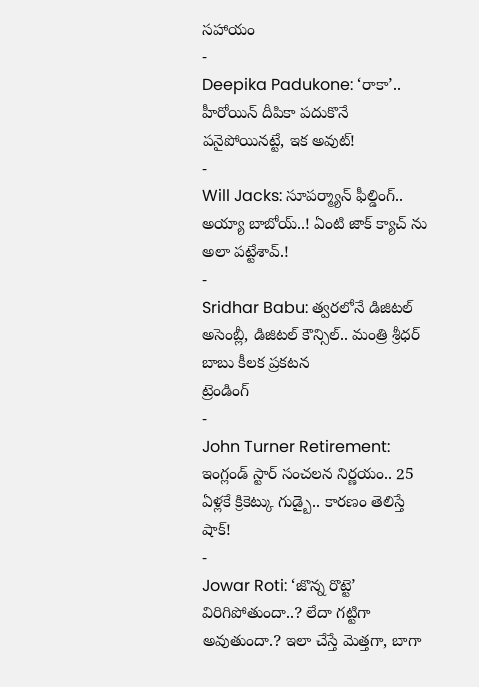సహాయం
-
Deepika Padukone: ‘రాకా’.. హీరోయిన్ దీపికా పదుకొనే పనైపోయినట్టే, ఇక అవుట్!
-
Will Jacks: సూపర్మ్యాన్ ఫీల్డింగ్.. అయ్యా బాబోయ్..! ఏంటి జాక్ క్యాచ్ ను అలా పట్టేశావ్.!
-
Sridhar Babu: త్వరలోనే డిజిటల్ అసెంబ్లీ, డిజిటల్ కౌన్సిల్.. మంత్రి శ్రీధర్ బాబు కీలక ప్రకటన
ట్రెండింగ్
-
John Turner Retirement: ఇంగ్లండ్ స్టార్ సంచలన నిర్ణయం.. 25 ఏళ్లకే క్రికెట్కు గుడ్బై.. కారణం తెలిస్తే షాక్!
-
Jowar Roti: ‘జొన్న రొట్టె’ విరిగిపోతుందా..? లేదా గట్టిగా అవుతుందా.? ఇలా చేస్తే మెత్తగా, బాగా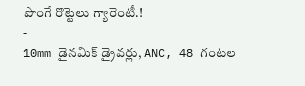పొంగే రొట్టెలు గ్యారెంటీ.!
-
10mm డైనమిక్ డ్రైవర్లు, ANC, 48 గంటల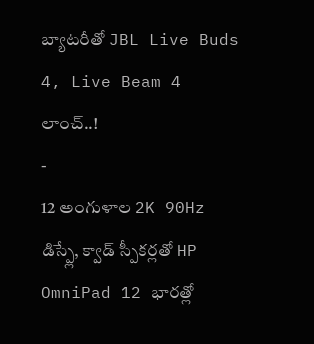బ్యాటరీతో JBL Live Buds 4, Live Beam 4 లాంచ్..!
-
12 అంగుళాల 2K 90Hz డిస్ప్లే, క్వాడ్ స్పీకర్లతో HP OmniPad 12 భారత్లో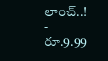లాంచ్..!
-
రూ.9.99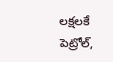లక్షలకే పెట్రోల్,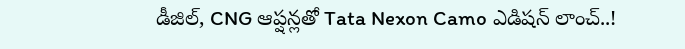డీజిల్, CNG ఆప్షన్లతో Tata Nexon Camo ఎడిషన్ లాంచ్..!